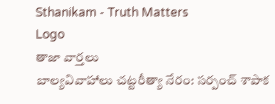Sthanikam - Truth Matters
Logo
తాజా వార్తలు
బాల్యవివాహాలు చట్టరీత్యా నేరం: సర్పంచ్ శాపాక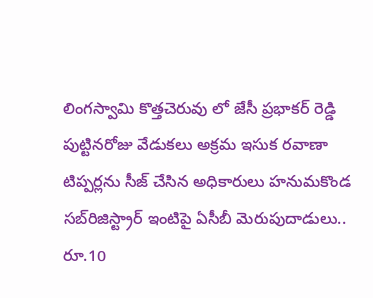లింగస్వామి కొత్తచెరువు లో జేసీ ప్రభాకర్ రెడ్డి పుట్టినరోజు వేడుకలు అక్రమ ఇసుక రవాణా టిప్పర్లను సీజ్ చేసిన అధికారులు హనుమకొండ సబ్‌రిజిస్ట్రార్ ఇంటిపై ఏసీబీ మెరుపుదాడులు.. రూ.10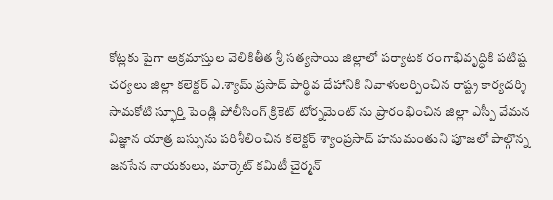కోట్లకు పైగా అక్రమాస్తుల వెలికితీత శ్రీ సత్యసాయి జిల్లాలో పర్యాటక రంగాభివృద్ధికి పటిష్ట చర్యలు జిల్లా కలెక్టర్ ఎ.శ్యామ్ ప్రసాద్ పార్థివ దేహానికి నివాళులర్పించిన రాష్ట్ర కార్యదర్శి సామకోటి స్ఫూర్తి పెండ్లి పోలీసింగ్ క్రికెట్ టోర్నమెంట్ ను ప్రారంభించిన జిల్లా ఎస్పీ వేమన విజ్ఞాన యాత్ర బస్సును పరిశీలించిన కలెక్టర్ శ్యాంప్రసాద్ హనుమంతుని పూజలో పాల్గొన్న జనసేన నాయకులు, మార్కెట్ కమిటీ చైర్మన్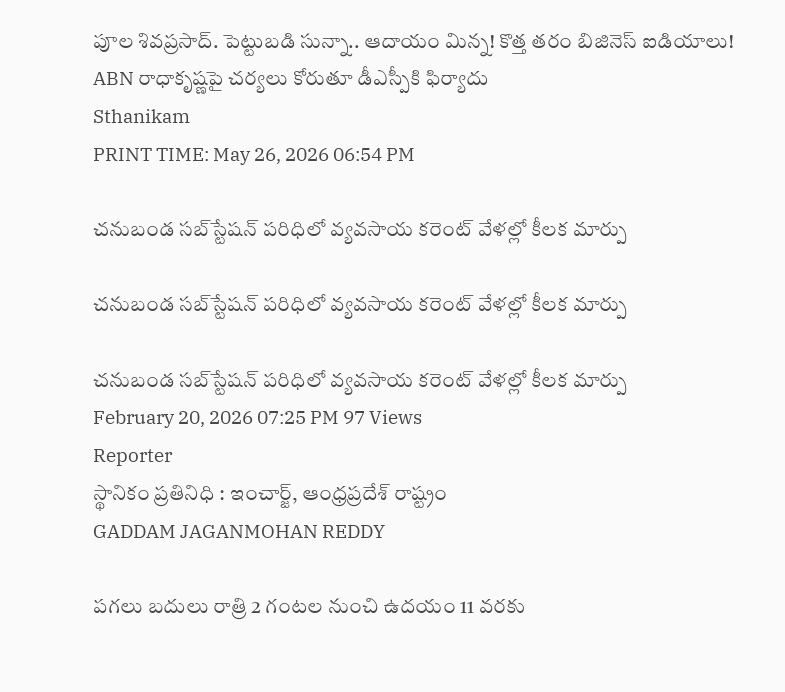పూల శివప్రసాద్. పెట్టుబడి సున్నా.. ఆదాయం మిన్న! కొత్త తరం బిజినెస్ ఐడియాలు! ABN రాధాకృష్ణపై చర్యలు కోరుతూ డీఎస్పీకి ఫిర్యాదు
Sthanikam
PRINT TIME: May 26, 2026 06:54 PM

చనుబండ సబ్‌స్టేషన్ పరిధిలో వ్యవసాయ కరెంట్ వేళల్లో కీలక మార్పు

చనుబండ సబ్‌స్టేషన్ పరిధిలో వ్యవసాయ కరెంట్ వేళల్లో కీలక మార్పు

చనుబండ సబ్‌స్టేషన్ పరిధిలో వ్యవసాయ కరెంట్ వేళల్లో కీలక మార్పు
February 20, 2026 07:25 PM 97 Views
Reporter
స్థానికం ప్రతినిధి : ఇంచార్జ్, ఆంధ్రప్రదేశ్ రాష్ట్రం
GADDAM JAGANMOHAN REDDY

పగలు బదులు రాత్రి 2 గంటల నుంచి ఉదయం 11 వరకు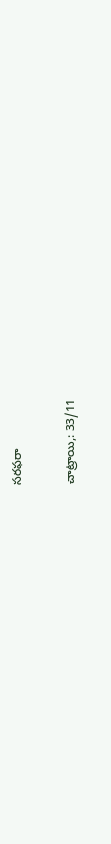సరఫరా

చాట్రాయి,: 33/11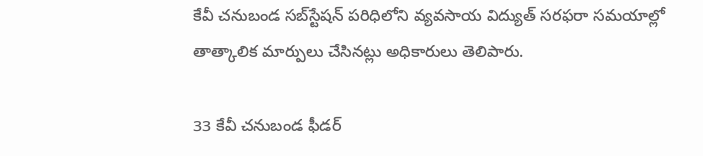కేవీ చనుబండ సబ్‌స్టేషన్ పరిధిలోని వ్యవసాయ విద్యుత్ సరఫరా సమయాల్లో తాత్కాలిక మార్పులు చేసినట్లు అధికారులు తెలిపారు.

33 కేవీ చనుబండ ఫీడర్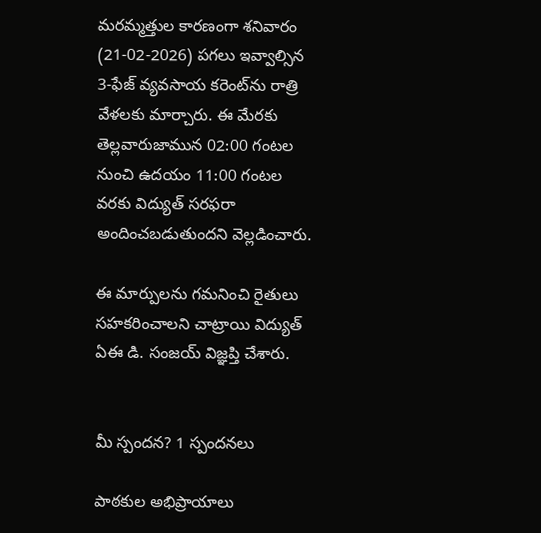మరమ్మత్తుల కారణంగా శనివారం (21-02-2026) పగలు ఇవ్వాల్సిన 3-ఫేజ్ వ్యవసాయ కరెంట్‌ను రాత్రి వేళలకు మార్చారు. ఈ మేరకు తెల్లవారుజామున 02:00 గంటల నుంచి ఉదయం 11:00 గంటల వరకు విద్యుత్ సరఫరా అందించబడుతుందని వెల్లడించారు.

ఈ మార్పులను గమనించి రైతులు సహకరించాలని చాట్రాయి విద్యుత్ ఏఈ డి. సంజయ్ విజ్ఞప్తి చేశారు.


మీ స్పందన? 1 స్పందనలు

పాఠకుల అభిప్రాయాలు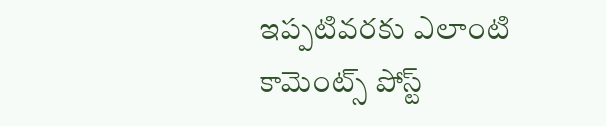ఇప్పటివరకు ఎలాంటి కామెంట్స్ పోస్ట్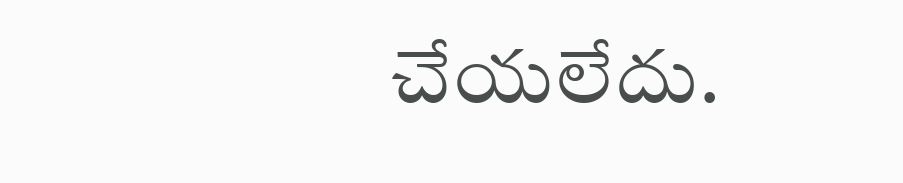చేయలేదు.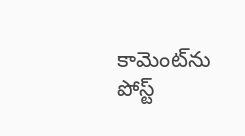కామెంట్‌ను పోస్ట్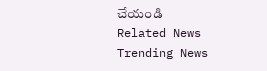చేయండి
Related News
Trending News